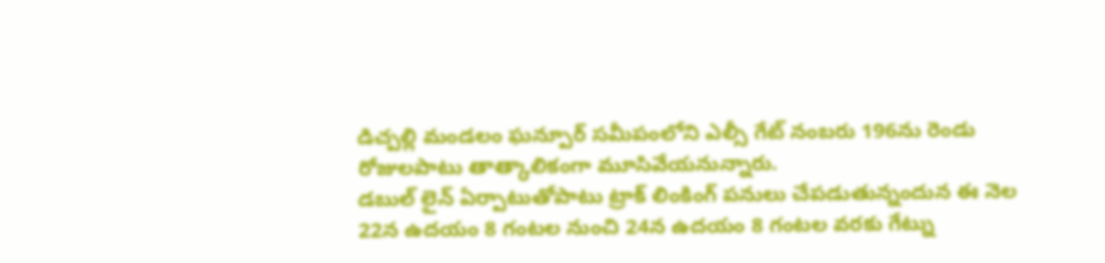డిచ్పల్లి మండలం ఘన్పూర్ సమీపంలోని ఎల్సీ గేట్ నంబరు 196ను రెండు రోజులపాటు తాత్కాలికంగా మూసివేయనున్నారు.
డబుల్ లైన్ ఏర్పాటుతోపాటు ట్రాక్ లింకింగ్ పనులు చేపడుతున్నందున ఈ నెల 22న ఉదయం 8 గంటల నుంచి 24న ఉదయం 8 గంటల వరకు గేట్ను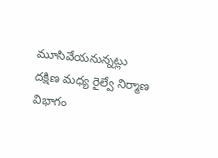మూసివేయనున్నట్లు దక్షిణ మధ్య రైల్వే నిర్మాణ విభాగం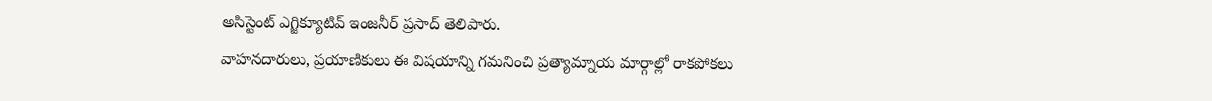అసిస్టెంట్ ఎగ్జిక్యూటివ్ ఇంజనీర్ ప్రసాద్ తెలిపారు.
వాహనదారులు, ప్రయాణికులు ఈ విషయాన్ని గమనించి ప్రత్యామ్నాయ మార్గాల్లో రాకపోకలు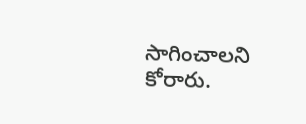సాగించాలని కోరారు.